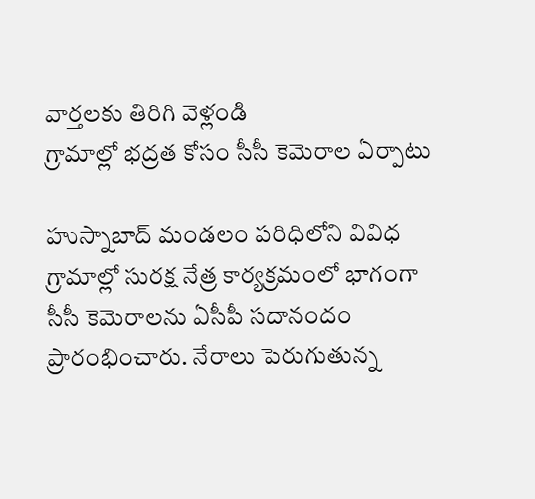వార్తలకు తిరిగి వెళ్లండి
గ్రామాల్లో భద్రత కోసం సీసీ కెమెరాల ఏర్పాటు

హుస్నాబాద్ మండలం పరిధిలోని వివిధ గ్రామాల్లో సురక్ష నేత్ర కార్యక్రమంలో భాగంగా సీసీ కెమెరాలను ఏసీపీ సదానందం ప్రారంభించారు. నేరాలు పెరుగుతున్న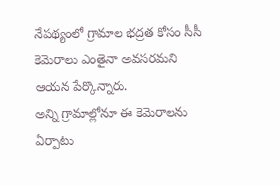నేపథ్యంలో గ్రామాల భద్రత కోసం సీసీ కెమెరాలు ఎంతైనా అవసరమని ఆయన పేర్కొన్నారు.
అన్ని గ్రామాల్లోనూ ఈ కెమెరాలను ఏర్పాటు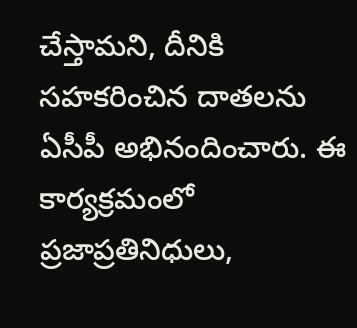చేస్తామని, దీనికి సహకరించిన దాతలను ఏసీపీ అభినందించారు. ఈ కార్యక్రమంలో ప్రజాప్రతినిధులు,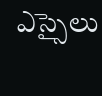ఎస్సైలు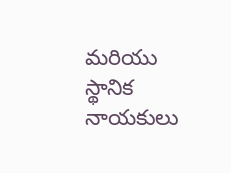మరియు స్థానిక నాయకులు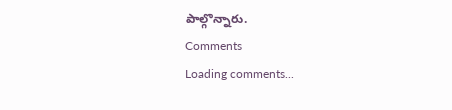పాల్గొన్నారు.
Comments
Loading comments...